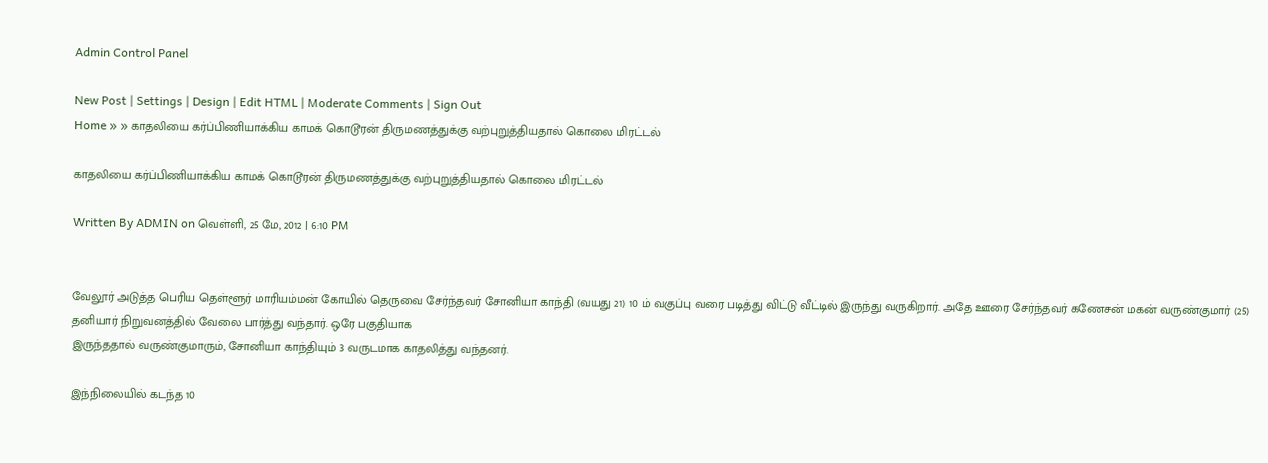Admin Control Panel

New Post | Settings | Design | Edit HTML | Moderate Comments | Sign Out
Home » » காதலியை கர்ப்பிணியாக்கிய காமக் கொடூரன் திருமணத்துக்கு வற்புறுத்தியதால் கொலை மிரட்டல்

காதலியை கர்ப்பிணியாக்கிய காமக் கொடூரன் திருமணத்துக்கு வற்புறுத்தியதால் கொலை மிரட்டல்

Written By ADMIN on வெள்ளி, 25 மே, 2012 | 6:10 PM


வேலூர் அடுத்த பெரிய தெள்ளூர் மாரியம்மன் கோயில் தெருவை சேர்ந்தவர் சோனியா காந்தி (வயது 21) 10 ம் வகுப்பு வரை படித்து விட்டு வீட்டில் இருந்து வருகிறார். அதே ஊரை சேர்ந்தவர் கணேசன் மகன் வருண்குமார் (25) தனியார் நிறுவனத்தில் வேலை பார்த்து வந்தார். ஒரே பகுதியாக
இருந்ததால் வருண்குமாரும், சோனியா காந்தியும் 3 வருடமாக காதலித்து வந்தனர்.

இந்நிலையில் கடந்த 10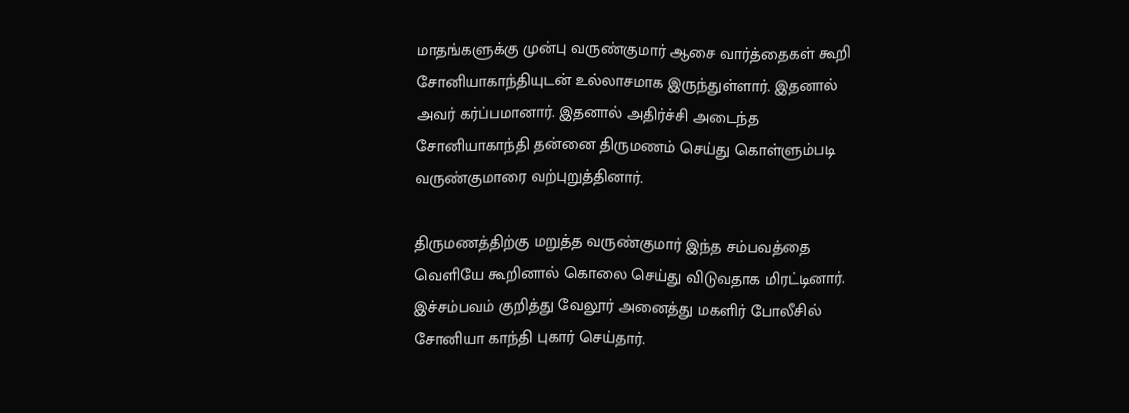மாதங்களுக்கு முன்பு வருண்குமார் ஆசை வார்த்தைகள் கூறி சோனியாகாந்தியுடன் உல்லாசமாக இருந்துள்ளார். இதனால் அவர் கர்ப்பமானார். இதனால் அதிர்ச்சி அடைந்த சோனியாகாந்தி தன்னை திருமணம் செய்து கொள்ளும்படி வருண்குமாரை வற்புறுத்தினார்.

திருமணத்திற்கு மறுத்த வருண்குமார் இந்த சம்பவத்தை வெளியே கூறினால் கொலை செய்து விடுவதாக மிரட்டினார். இச்சம்பவம் குறித்து வேலூர் அனைத்து மகளிர் போலீசில் சோனியா காந்தி புகார் செய்தார்.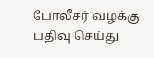போலீசர் வழக்கு பதிவு செய்து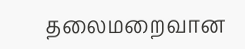தலைமறைவான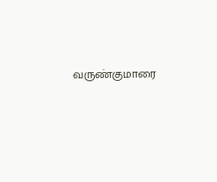வருண்குமாரை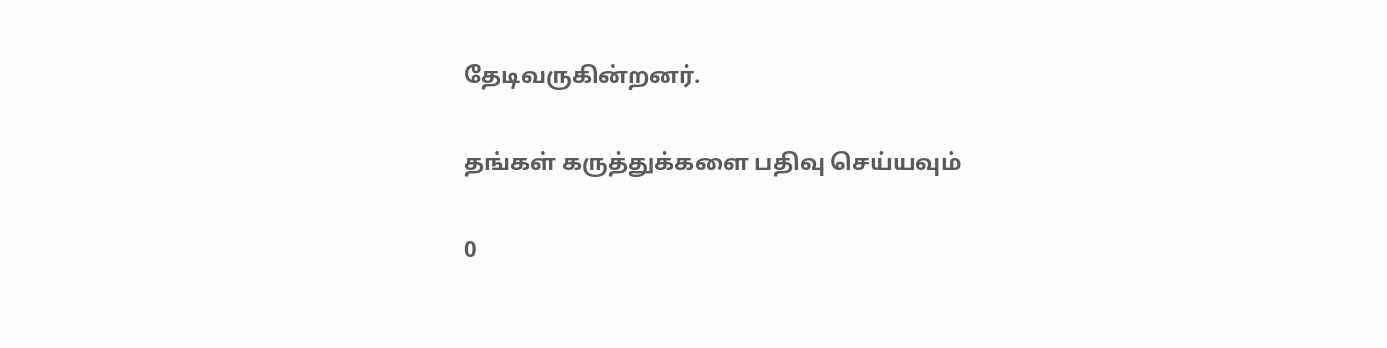தேடிவருகின்றனர்.

தங்கள் கருத்துக்களை பதிவு செய்யவும்

0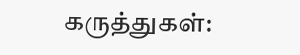கருத்துகள்: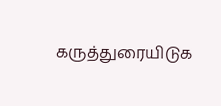கருத்துரையிடுக